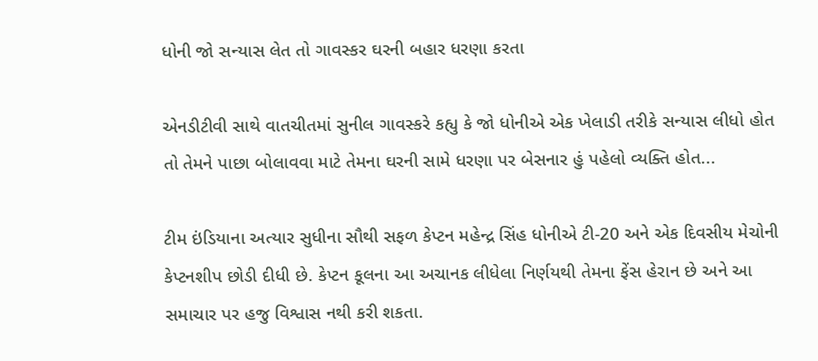ધોની જો સન્યાસ લેત તો ગાવસ્કર ઘરની બહાર ધરણા કરતા

એનડીટીવી સાથે વાતચીતમાં સુનીલ ગાવસ્કરે કહ્યુ કે જો ધોનીએ એક ખેલાડી તરીકે સન્યાસ લીધો હોત તો તેમને પાછા બોલાવવા માટે તેમના ઘરની સામે ધરણા પર બેસનાર હું પહેલો વ્યક્તિ હોત...

ટીમ ઇંડિયાના અત્યાર સુધીના સૌથી સફળ કેપ્ટન મહેન્દ્ર સિંહ ધોનીએ ટી-20 અને એક દિવસીય મેચોની કેપ્ટનશીપ છોડી દીધી છે. કેપ્ટન કૂલના આ અચાનક લીધેલા નિર્ણયથી તેમના ફેંસ હેરાન છે અને આ સમાચાર પર હજુ વિશ્વાસ નથી કરી શકતા.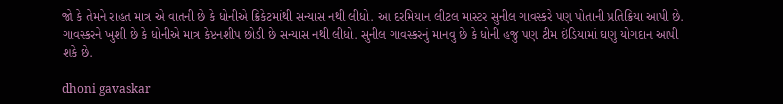જો કે તેમને રાહત માત્ર એ વાતની છે કે ધોનીએ ક્રિકેટમાંથી સન્યાસ નથી લીધો. આ દરમિયાન લીટલ માસ્ટર સુનીલ ગાવસ્કરે પણ પોતાની પ્રતિક્રિયા આપી છે. ગાવસ્કરને ખુશી છે કે ધોનીએ માત્ર કેપ્ટનશીપ છોડી છે સન્યાસ નથી લીધો. સુનીલ ગાવસ્કરનું માનવુ છે કે ધોની હજુ પણ ટીમ ઇંડિયામાં ઘણુ યોગદાન આપી શકે છે.

dhoni gavaskar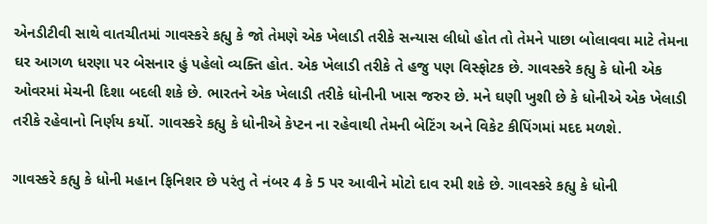એનડીટીવી સાથે વાતચીતમાં ગાવસ્કરે કહ્યુ કે જો તેમણે એક ખેલાડી તરીકે સન્યાસ લીધો હોત તો તેમને પાછા બોલાવવા માટે તેમના ઘર આગળ ધરણા પર બેસનાર હું પહેલો વ્યક્તિ હોત. એક ખેલાડી તરીકે તે હજુ પણ વિસ્ફોટક છે. ગાવસ્કરે કહ્યુ કે ધોની એક ઓવરમાં મેચની દિશા બદલી શકે છે. ભારતને એક ખેલાડી તરીકે ધોનીની ખાસ જરુર છે. મને ઘણી ખુશી છે કે ધોનીએ એક ખેલાડી તરીકે રહેવાનો નિર્ણય કર્યો. ગાવસ્કરે કહ્યુ કે ધોનીએ કેપ્ટન ના રહેવાથી તેમની બેટિંગ અને વિકેટ કીપિંગમાં મદદ મળશે.

ગાવસ્કરે કહ્યુ કે ધોની મહાન ફિનિશર છે પરંતુ તે નંબર 4 કે 5 પર આવીને મોટો દાવ રમી શકે છે. ગાવસ્કરે કહ્યુ કે ધોની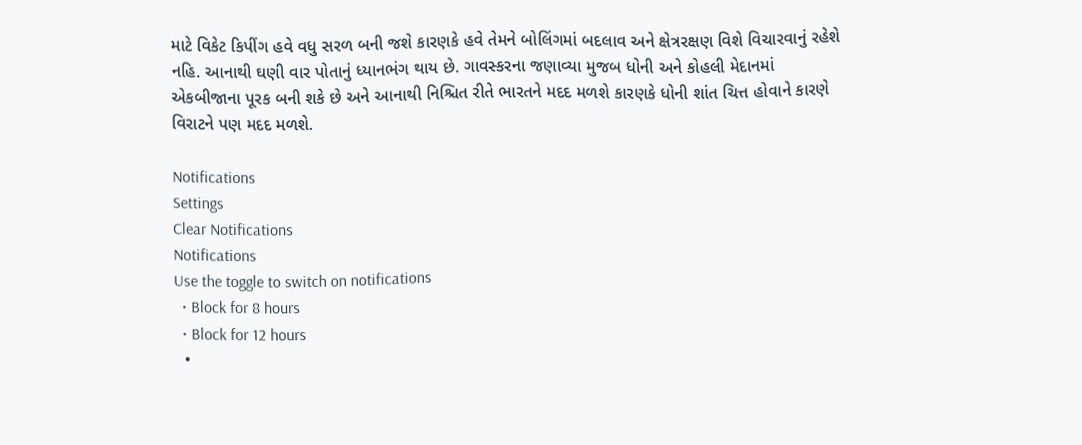માટે વિકેટ કિપીંગ હવે વધુ સરળ બની જશે કારણકે હવે તેમને બોલિંગમાં બદલાવ અને ક્ષેત્રરક્ષણ વિશે વિચારવાનું રહેશે નહિ. આનાથી ઘણી વાર પોતાનું ધ્યાનભંગ થાય છે. ગાવસ્કરના જણાવ્યા મુજબ ધોની અને કોહલી મેદાનમાં એકબીજાના પૂરક બની શકે છે અને આનાથી નિશ્ચિત રીતે ભારતને મદદ મળશે કારણકે ધોની શાંત ચિત્ત હોવાને કારણે વિરાટને પણ મદદ મળશે.

Notifications
Settings
Clear Notifications
Notifications
Use the toggle to switch on notifications
  • Block for 8 hours
  • Block for 12 hours
  •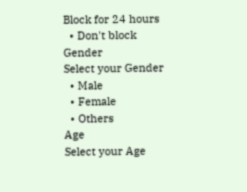Block for 24 hours
  • Don't block
Gender
Select your Gender
  • Male
  • Female
  • Others
Age
Select your Age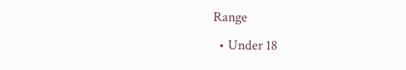Range
  • Under 18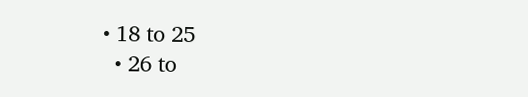• 18 to 25
  • 26 to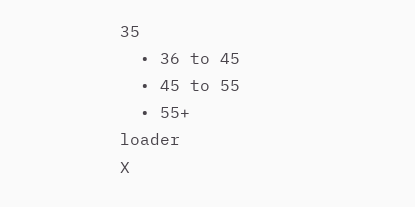35
  • 36 to 45
  • 45 to 55
  • 55+
loader
X